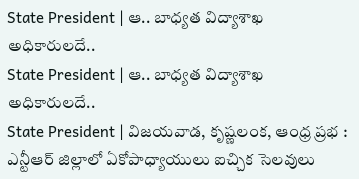State President | ఆ.. బాధ్యత విద్యాశాఖ అధికారులదే..
State President | ఆ.. బాధ్యత విద్యాశాఖ అధికారులదే..
State President | విజయవాడ, కృష్ణలంక, ఆంధ్ర ప్రభ : ఎన్టీఆర్ జిల్లాలో ఏకోపాధ్యాయులు ఐచ్చిక సెలవులు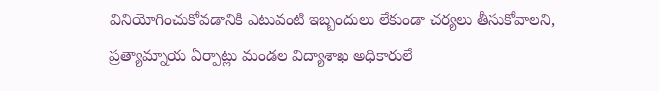వినియోగించుకోవడానికి ఎటువంటి ఇబ్బందులు లేకుండా చర్యలు తీసుకోవాలని, ప్రత్యామ్నాయ ఏర్పాట్లు మండల విద్యాశాఖ అధికారులే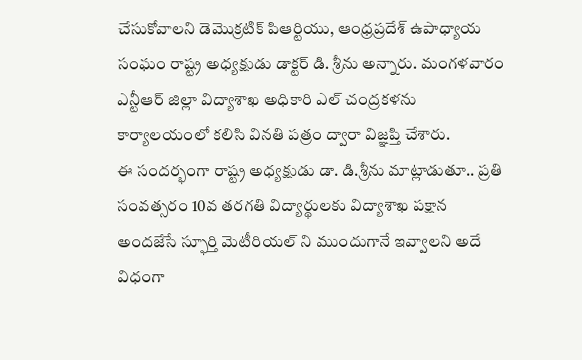చేసుకోవాలని డెమొక్రటిక్ పిఆర్టియు, ఆంధ్రప్రదేశ్ ఉపాధ్యాయ సంఘం రాష్ట్ర అధ్యక్షుడు డాక్టర్ డి. శ్రీను అన్నారు. మంగళవారం ఎన్టీఆర్ జిల్లా విద్యాశాఖ అధికారి ఎల్ చంద్రకళను కార్యాలయంలో కలిసి వినతి పత్రం ద్వారా విజ్ఞప్తి చేశారు.
ఈ సందర్భంగా రాష్ట్ర అధ్యక్షుడు డా. డి.శ్రీను మాట్లాడుతూ.. ప్రతి సంవత్సరం 10వ తరగతి విద్యార్థులకు విద్యాశాఖ పక్షాన అందజేసే స్ఫూర్తి మెటీరియల్ ని ముందుగానే ఇవ్వాలని అదే విధంగా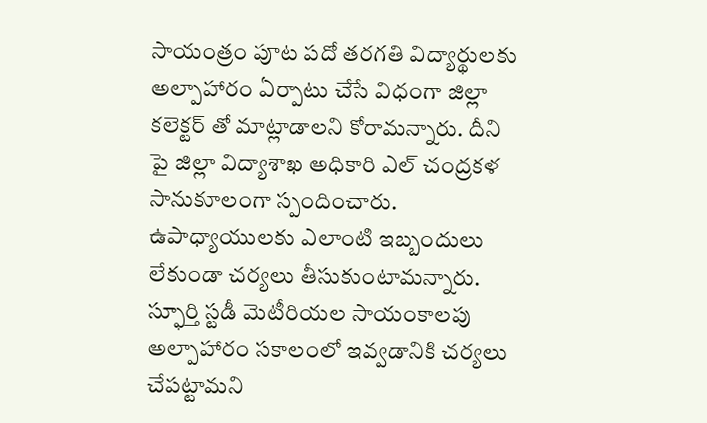సాయంత్రం పూట పదో తరగతి విద్యార్థులకు అల్పాహారం ఏర్పాటు చేసే విధంగా జిల్లా కలెక్టర్ తో మాట్లాడాలని కోరామన్నారు. దీని పై జిల్లా విద్యాశాఖ అధికారి ఎల్ చంద్రకళ సానుకూలంగా స్పందించారు. ఉపాధ్యాయులకు ఎలాంటి ఇబ్బందులు లేకుండా చర్యలు తీసుకుంటామన్నారు. స్ఫూర్తి స్టడీ మెటీరియల సాయంకాలపు అల్పాహారం సకాలంలో ఇవ్వడానికి చర్యలు చేపట్టామని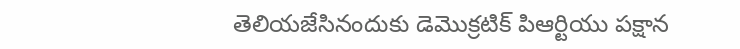తెలియజేసినందుకు డెమొక్రటిక్ పిఆర్టియు పక్షాన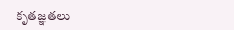కృతజ్ఞతలు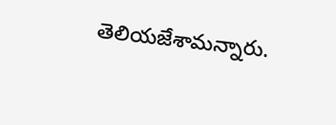తెలియజేశామన్నారు.